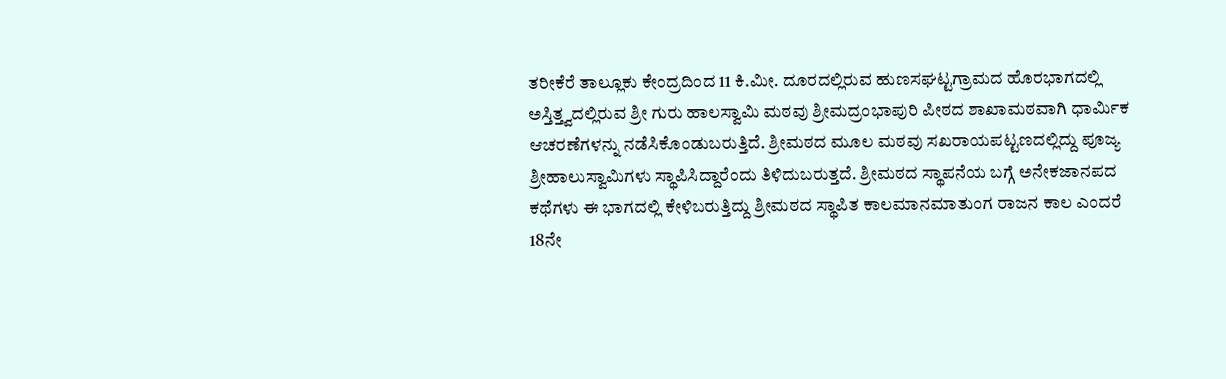ತರೀಕೆರೆ ತಾಲ್ಲೂಕು ಕೇಂದ್ರದಿಂದ 11 ಕಿ.ಮೀ. ದೂರದಲ್ಲಿರುವ ಹುಣಸಘಟ್ಟಗ್ರಾಮದ ಹೊರಭಾಗದಲ್ಲಿ ಅಸ್ತಿತ್ತ್ವದಲ್ಲಿರುವ ಶ್ರೀ ಗುರು ಹಾಲಸ್ವಾಮಿ ಮಠವು ಶ್ರೀಮದ್ರಂಭಾಪುರಿ ಪೀಠದ ಶಾಖಾಮಠವಾಗಿ ಧಾರ್ಮಿಕ ಆಚರಣೆಗಳನ್ನು ನಡೆಸಿಕೊಂಡುಬರುತ್ತಿದೆ. ಶ್ರೀಮಠದ ಮೂಲ ಮಠವು ಸಖರಾಯಪಟ್ಟಣದಲ್ಲಿದ್ದು ಪೂಜ್ಯ ಶ್ರೀಹಾಲುಸ್ವಾಮಿಗಳು ಸ್ಥಾಪಿಸಿದ್ದಾರೆಂದು ತಿಳಿದುಬರುತ್ತದೆ. ಶ್ರೀಮಠದ ಸ್ಥಾಪನೆಯ ಬಗ್ಗೆ ಅನೇಕಜಾನಪದ ಕಥೆಗಳು ಈ ಭಾಗದಲ್ಲಿ ಕೇಳಿಬರುತ್ತಿದ್ದು ಶ್ರೀಮಠದ ಸ್ಥಾಪಿತ ಕಾಲಮಾನಮಾತುಂಗ ರಾಜನ ಕಾಲ ಎಂದರೆ 18ನೇ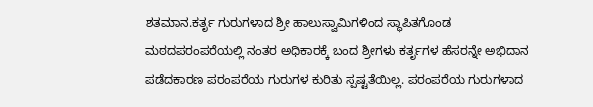ಶತಮಾನ.ಕರ್ತೃ ಗುರುಗಳಾದ ಶ್ರೀ ಹಾಲುಸ್ವಾಮಿಗಳಿಂದ ಸ್ಥಾಪಿತಗೊಂಡ ಮಠದಪರಂಪರೆಯಲ್ಲಿ ನಂತರ ಅಧಿಕಾರಕ್ಕೆ ಬಂದ ಶ್ರೀಗಳು ಕರ್ತೃಗಳ ಹೆಸರನ್ನೇ ಅಭಿದಾನ ಪಡೆದಕಾರಣ ಪರಂಪರೆಯ ಗುರುಗಳ ಕುರಿತು ಸ್ಪಷ್ಟತೆಯಿಲ್ಲ. ಪರಂಪರೆಯ ಗುರುಗಳಾದ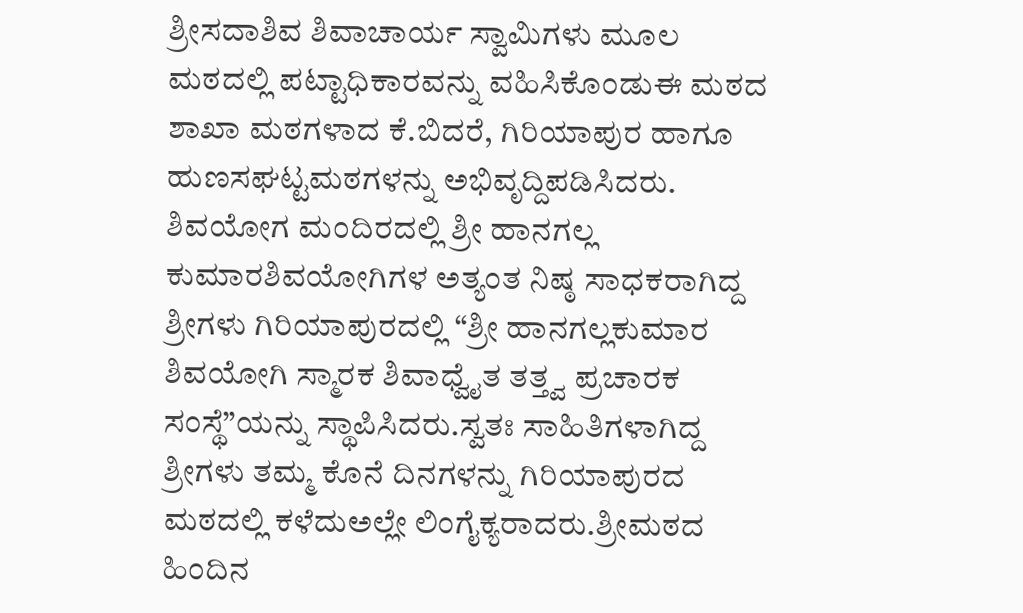ಶ್ರೀಸದಾಶಿವ ಶಿವಾಚಾರ್ಯ ಸ್ವಾಮಿಗಳು ಮೂಲ ಮಠದಲ್ಲಿ ಪಟ್ಟಾಧಿಕಾರವನ್ನು ವಹಿಸಿಕೊಂಡುಈ ಮಠದ ಶಾಖಾ ಮಠಗಳಾದ ಕೆ.ಬಿದರೆ, ಗಿರಿಯಾಪುರ ಹಾಗೂ ಹುಣಸಘಟ್ಟಮಠಗಳನ್ನು ಅಭಿವೃದ್ದಿಪಡಿಸಿದರು. ಶಿವಯೋಗ ಮಂದಿರದಲ್ಲಿ ಶ್ರೀ ಹಾನಗಲ್ಲ ಕುಮಾರಶಿವಯೋಗಿಗಳ ಅತ್ಯಂತ ನಿಷ್ಠ ಸಾಧಕರಾಗಿದ್ದ ಶ್ರೀಗಳು ಗಿರಿಯಾಪುರದಲ್ಲಿ “ಶ್ರೀ ಹಾನಗಲ್ಲಕುಮಾರ ಶಿವಯೋಗಿ ಸ್ಮಾರಕ ಶಿವಾಧ್ವೈತ ತತ್ತ್ವ ಪ್ರಚಾರಕ ಸಂಸ್ಥೆ”ಯನ್ನು ಸ್ಥಾಪಿಸಿದರು.ಸ್ವತಃ ಸಾಹಿತಿಗಳಾಗಿದ್ದ ಶ್ರೀಗಳು ತಮ್ಮ ಕೊನೆ ದಿನಗಳನ್ನು ಗಿರಿಯಾಪುರದ ಮಠದಲ್ಲಿ ಕಳೆದುಅಲ್ಲೇ ಲಿಂಗೈಕ್ಯರಾದರು.ಶ್ರೀಮಠದ ಹಿಂದಿನ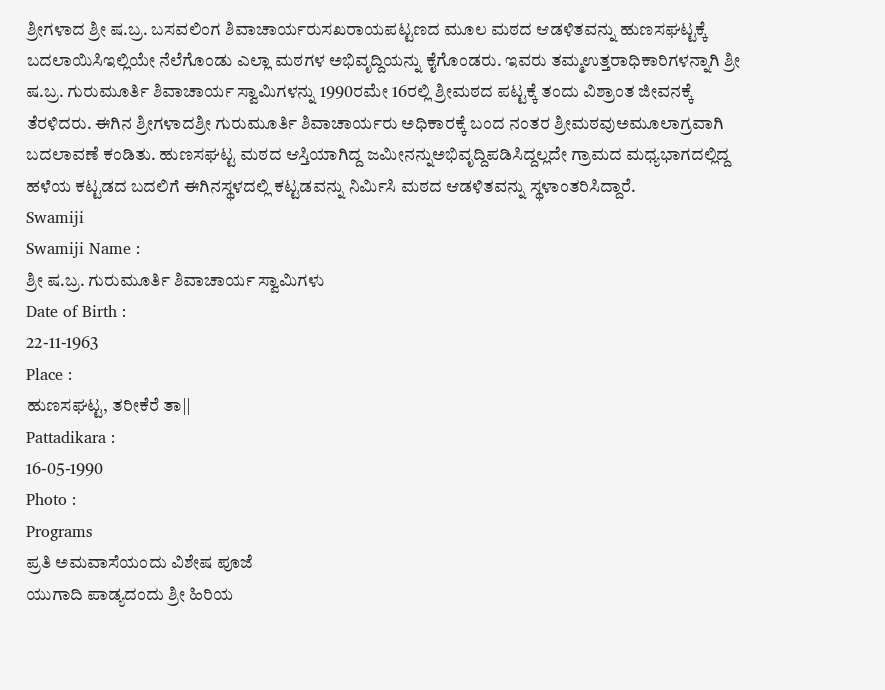ಶ್ರೀಗಳಾದ ಶ್ರೀ ಷ.ಬ್ರ. ಬಸವಲಿಂಗ ಶಿವಾಚಾರ್ಯರುಸಖರಾಯಪಟ್ಟಣದ ಮೂಲ ಮಠದ ಆಡಳಿತವನ್ನು ಹುಣಸಘಟ್ಟಕ್ಕೆ ಬದಲಾಯಿಸಿಇಲ್ಲಿಯೇ ನೆಲೆಗೊಂಡು ಎಲ್ಲಾ ಮಠಗಳ ಅಭಿವೃದ್ದಿಯನ್ನು ಕೈಗೊಂಡರು. ಇವರು ತಮ್ಮಉತ್ತರಾಧಿಕಾರಿಗಳನ್ನಾಗಿ ಶ್ರೀ ಷ.ಬ್ರ. ಗುರುಮೂರ್ತಿ ಶಿವಾಚಾರ್ಯ ಸ್ವಾಮಿಗಳನ್ನು 1990ರಮೇ 16ರಲ್ಲಿ ಶ್ರೀಮಠದ ಪಟ್ಟಕ್ಕೆ ತಂದು ವಿಶ್ರಾಂತ ಜೀವನಕ್ಕೆ ತೆರಳಿದರು. ಈಗಿನ ಶ್ರೀಗಳಾದಶ್ರೀ ಗುರುಮೂರ್ತಿ ಶಿವಾಚಾರ್ಯರು ಅಧಿಕಾರಕ್ಕೆ ಬಂದ ನಂತರ ಶ್ರೀಮಠವುಅಮೂಲಾಗ್ರವಾಗಿ ಬದಲಾವಣೆ ಕಂಡಿತು. ಹುಣಸಘಟ್ಟ ಮಠದ ಆಸ್ತಿಯಾಗಿದ್ದ ಜಮೀನನ್ನುಅಭಿವೃದ್ದಿಪಡಿಸಿದ್ದಲ್ಲದೇ ಗ್ರಾಮದ ಮಧ್ಯಭಾಗದಲ್ಲಿದ್ದ ಹಳೆಯ ಕಟ್ಟಡದ ಬದಲಿಗೆ ಈಗಿನಸ್ಥಳದಲ್ಲಿ ಕಟ್ಟಡವನ್ನು ನಿರ್ಮಿಸಿ ಮಠದ ಆಡಳಿತವನ್ನು ಸ್ಥಳಾಂತರಿಸಿದ್ದಾರೆ.
Swamiji
Swamiji Name :
ಶ್ರೀ ಷ.ಬ್ರ. ಗುರುಮೂರ್ತಿ ಶಿವಾಚಾರ್ಯ ಸ್ವಾಮಿಗಳು
Date of Birth :
22-11-1963
Place :
ಹುಣಸಘಟ್ಟ, ತರೀಕೆರೆ ತಾ||
Pattadikara :
16-05-1990
Photo :
Programs
ಪ್ರತಿ ಅಮವಾಸೆಯಂದು ವಿಶೇಷ ಪೂಜೆ
ಯುಗಾದಿ ಪಾಡ್ಯದಂದು ಶ್ರೀ ಹಿರಿಯ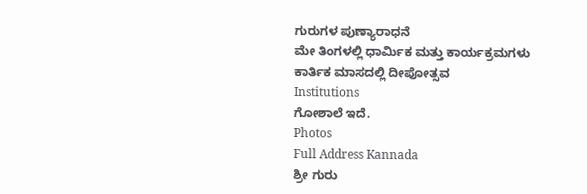ಗುರುಗಳ ಪುಣ್ಯಾರಾಧನೆ
ಮೇ ತಿಂಗಳಲ್ಲಿ ಧಾರ್ಮಿಕ ಮತ್ತು ಕಾರ್ಯಕ್ರಮಗಳು
ಕಾರ್ತಿಕ ಮಾಸದಲ್ಲಿ ದೀಪೋತ್ಸವ
Institutions
ಗೋಶಾಲೆ ಇದೆ.
Photos
Full Address Kannada
ಶ್ರೀ ಗುರು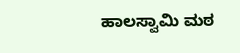ಹಾಲಸ್ವಾಮಿ ಮಠ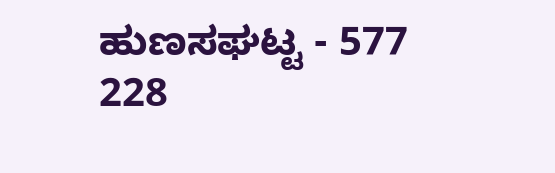ಹುಣಸಘಟ್ಟ - 577 228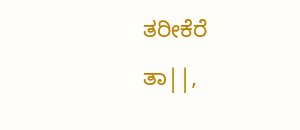ತರೀಕೆರೆ
ತಾ||,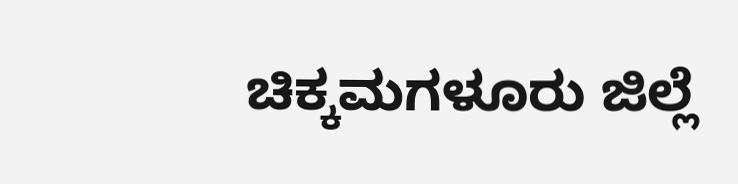ಚಿಕ್ಕಮಗಳೂರು ಜಿಲ್ಲೆ